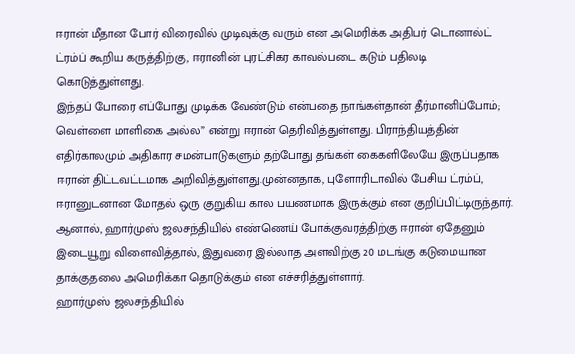ஈரான் மீதான போர் விரைவில் முடிவுக்கு வரும் என அமெரிக்க அதிபர் டொனால்ட் ட்ரம்ப் கூறிய கருத்திற்கு, ஈரானின் புரட்சிகர காவல்படை கடும் பதிலடி கொடுத்துள்ளது.
இந்தப் போரை எப்போது முடிக்க வேண்டும் என்பதை நாங்கள்தான் தீர்மானிப்போம்; வெள்ளை மாளிகை அல்ல” என்று ஈரான் தெரிவித்துள்ளது. பிராந்தியத்தின் எதிர்காலமும் அதிகார சமன்பாடுகளும் தற்போது தங்கள் கைகளிலேயே இருப்பதாக ஈரான் திட்டவட்டமாக அறிவித்துள்ளது.முன்னதாக, புளோரிடாவில் பேசிய ட்ரம்ப், ஈரானுடனான மோதல் ஒரு குறுகிய கால பயணமாக இருக்கும் என குறிப்பிட்டிருந்தார். ஆனால், ஹார்முஸ் ஜலசந்தியில் எண்ணெய் போக்குவரத்திற்கு ஈரான் ஏதேனும் இடையூறு விளைவித்தால், இதுவரை இல்லாத அளவிற்கு 20 மடங்கு கடுமையான தாக்குதலை அமெரிக்கா தொடுக்கும் என எச்சரித்துள்ளார்.
ஹார்முஸ் ஜலசந்தியில்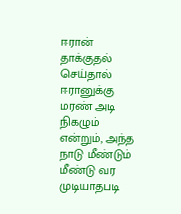ஈரான் தாக்குதல் செய்தால் ஈரானுக்கு மரண் அடி நிகழும் என்றும், அந்த நாடு மீண்டும் மீண்டு வர முடியாதபடி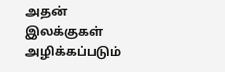அதன் இலக்குகள் அழிக்கப்படும்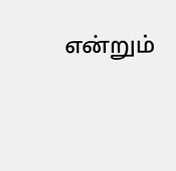என்றும்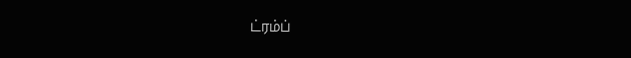ட்ரம்ப்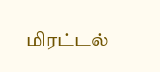மிரட்டல்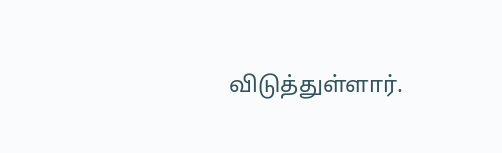விடுத்துள்ளார்.